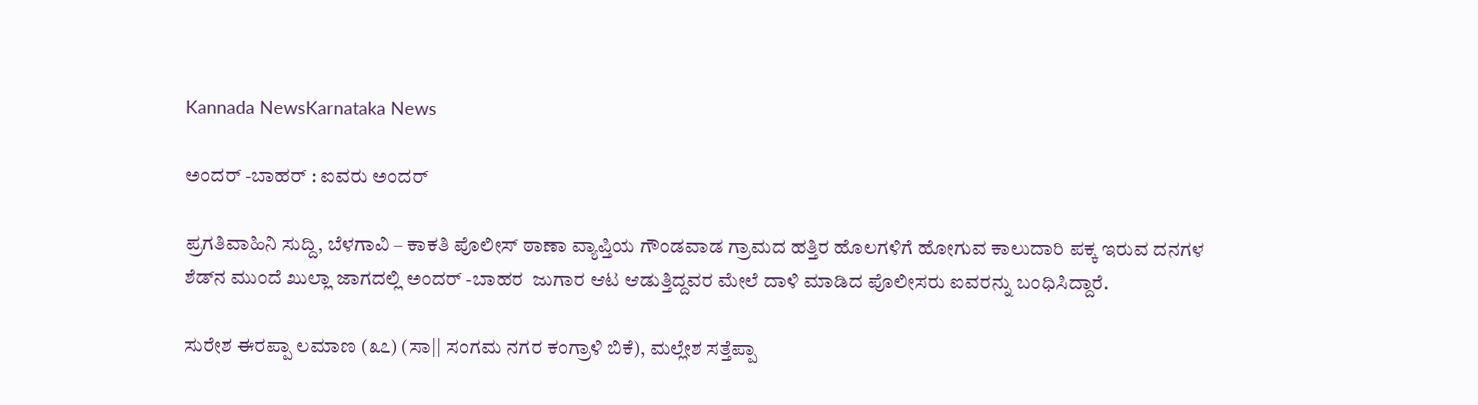Kannada NewsKarnataka News

ಅಂದರ್ -ಬಾಹರ್ : ಐವರು ಅಂದರ್

ಪ್ರಗತಿವಾಹಿನಿ ಸುದ್ದಿ, ಬೆಳಗಾವಿ – ಕಾಕತಿ ಪೊಲೀಸ್ ಠಾಣಾ ವ್ಯಾಪ್ತಿಯ ಗೌಂಡವಾಡ ಗ್ರಾಮದ ಹತ್ತಿರ ಹೊಲಗಳಿಗೆ ಹೋಗುವ ಕಾಲುದಾರಿ ಪಕ್ಕ ಇರುವ ದನಗಳ ಶೆಡ್‌ನ ಮುಂದೆ ಖುಲ್ಲಾ ಜಾಗದಲ್ಲಿ ಅಂದರ್ -ಬಾಹರ  ಜುಗಾರ ಆಟ ಆಡುತ್ತಿದ್ದವರ ಮೇಲೆ ದಾಳಿ ಮಾಡಿದ ಪೊಲೀಸರು ಐವರನ್ನು ಬಂಧಿಸಿದ್ದಾರೆ.

ಸುರೇಶ ಈರಪ್ಪಾ ಲಮಾಣ (೩೭) (ಸಾ|| ಸಂಗಮ ನಗರ ಕಂಗ್ರಾಳಿ ಬಿಕೆ), ಮಲ್ಲೇಶ ಸತ್ತೆಪ್ಪಾ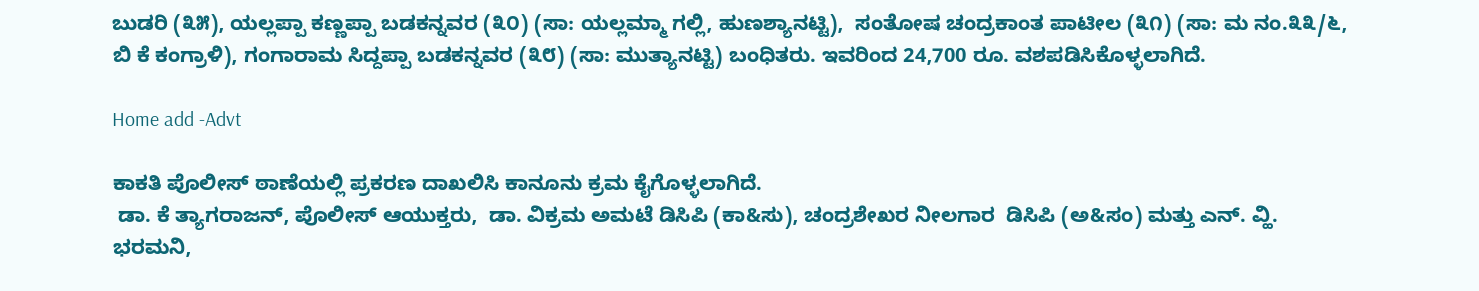ಬುಡರಿ (೩೫), ಯಲ್ಲಪ್ಪಾ ಕಣ್ಣಪ್ಪಾ ಬಡಕನ್ನವರ (೩೦) (ಸಾ: ಯಲ್ಲಮ್ಮಾ ಗಲ್ಲಿ, ಹುಣಶ್ಯಾನಟ್ಟಿ),  ಸಂತೋಷ ಚಂದ್ರಕಾಂತ ಪಾಟೀಲ (೩೧) (ಸಾ: ಮ ನಂ.೩೩/೬, ಬಿ ಕೆ ಕಂಗ್ರಾಳಿ), ಗಂಗಾರಾಮ ಸಿದ್ದಪ್ಪಾ ಬಡಕನ್ನವರ (೩೮) (ಸಾ: ಮುತ್ಯಾನಟ್ಟಿ) ಬಂಧಿತರು. ಇವರಿಂದ 24,700 ರೂ. ವಶಪಡಿಸಿಕೊಳ್ಳಲಾಗಿದೆ.

Home add -Advt

ಕಾಕತಿ ಪೊಲೀಸ್ ಠಾಣೆಯಲ್ಲಿ ಪ್ರಕರಣ ದಾಖಲಿಸಿ ಕಾನೂನು ಕ್ರಮ ಕೈಗೊಳ್ಳಲಾಗಿದೆ.
 ಡಾ. ಕೆ ತ್ಯಾಗರಾಜನ್, ಪೊಲೀಸ್ ಆಯುಕ್ತರು,  ಡಾ. ವಿಕ್ರಮ ಅಮಟೆ ಡಿಸಿಪಿ (ಕಾ&ಸು), ಚಂದ್ರಶೇಖರ ನೀಲಗಾರ  ಡಿಸಿಪಿ (ಅ&ಸಂ) ಮತ್ತು ಎನ್. ವ್ಹಿ. ಭರಮನಿ,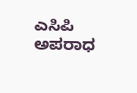ಎಸಿಪಿ ಅಪರಾಧ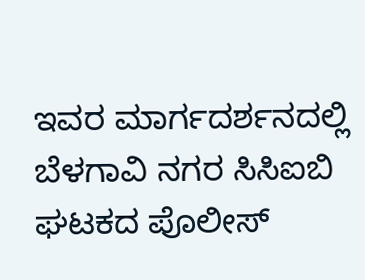ಇವರ ಮಾರ್ಗದರ್ಶನದಲ್ಲಿ ಬೆಳಗಾವಿ ನಗರ ಸಿಸಿಐಬಿ ಘಟಕದ ಪೊಲೀಸ್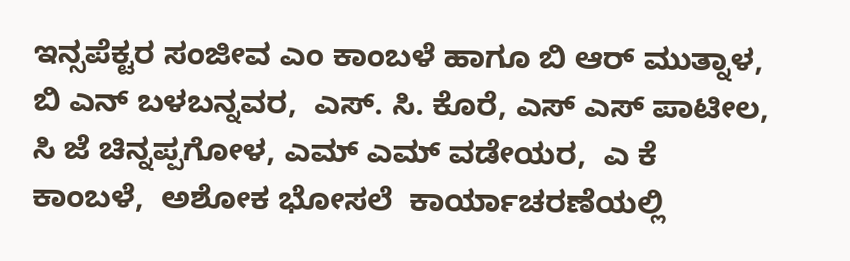ಇನ್ಸಪೆಕ್ಟರ ಸಂಜೀವ ಎಂ ಕಾಂಬಳೆ ಹಾಗೂ ಬಿ ಆರ್ ಮುತ್ನಾಳ,  ಬಿ ಎನ್ ಬಳಬನ್ನವರ,  ಎಸ್. ಸಿ. ಕೊರೆ, ಎಸ್ ಎಸ್ ಪಾಟೀಲ,  ಸಿ ಜೆ ಚಿನ್ನಪ್ಪಗೋಳ, ಎಮ್ ಎಮ್ ವಡೇಯರ,  ಎ ಕೆ ಕಾಂಬಳೆ,  ಅಶೋಕ ಭೋಸಲೆ  ಕಾರ್ಯಾಚರಣೆಯಲ್ಲಿ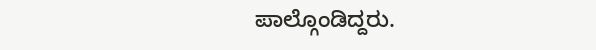ಪಾಲ್ಗೊಂಡಿದ್ದರು.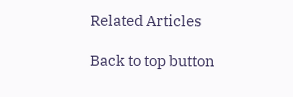Related Articles

Back to top button